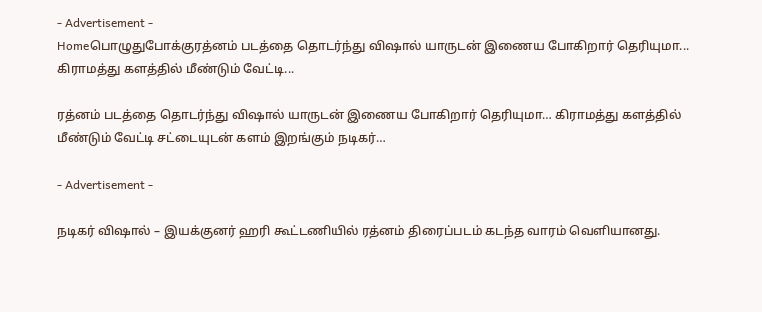- Advertisement -
Homeபொழுதுபோக்குரத்னம் படத்தை தொடர்ந்து விஷால் யாருடன் இணைய போகிறார் தெரியுமா... கிராமத்து களத்தில் மீண்டும் வேட்டி...

ரத்னம் படத்தை தொடர்ந்து விஷால் யாருடன் இணைய போகிறார் தெரியுமா… கிராமத்து களத்தில் மீண்டும் வேட்டி சட்டையுடன் களம் இறங்கும் நடிகர்…

- Advertisement -

நடிகர் விஷால் – இயக்குனர் ஹரி கூட்டணியில் ரத்னம் திரைப்படம் கடந்த வாரம் வெளியானது.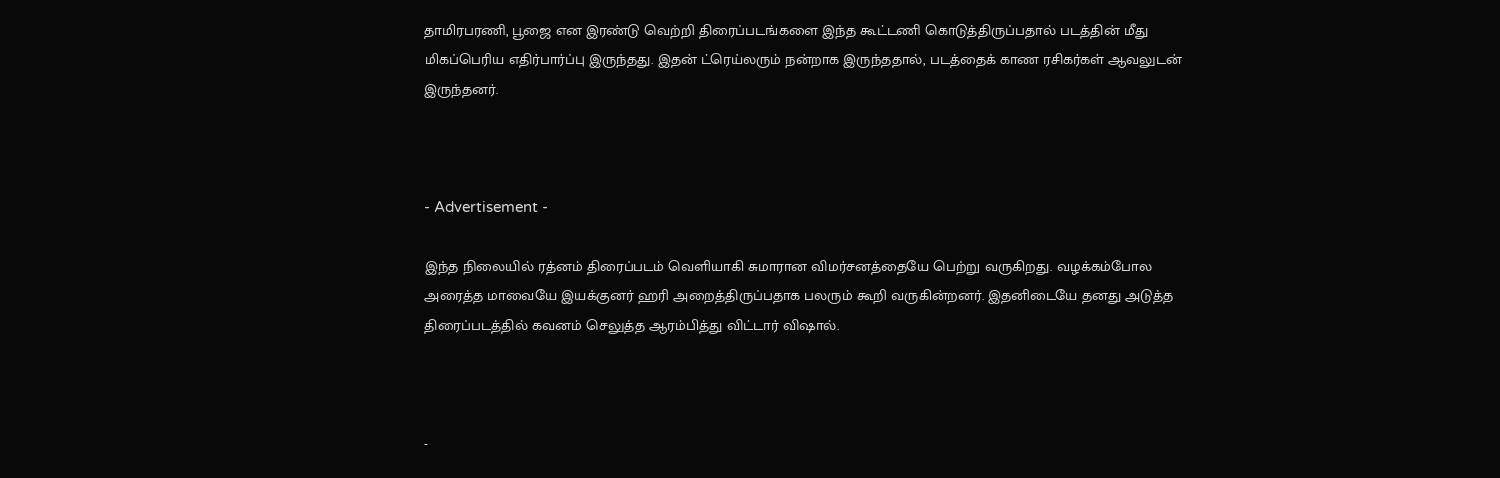தாமிரபரணி, பூஜை என இரண்டு வெற்றி திரைப்படங்களை இந்த கூட்டணி கொடுத்திருப்பதால் படத்தின் மீது மிகப்பெரிய எதிர்பார்ப்பு இருந்தது. இதன் ட்ரெய்லரும் நன்றாக இருந்ததால், படத்தைக் காண ரசிகர்கள் ஆவலுடன் இருந்தனர்.



- Advertisement -

இந்த நிலையில் ரத்னம் திரைப்படம் வெளியாகி சுமாரான விமர்சனத்தையே பெற்று வருகிறது. வழக்கம்போல அரைத்த மாவையே இயக்குனர் ஹரி அறைத்திருப்பதாக பலரும் கூறி வருகின்றனர். இதனிடையே தனது அடுத்த திரைப்படத்தில் கவனம் செலுத்த ஆரம்பித்து விட்டார் விஷால்.



-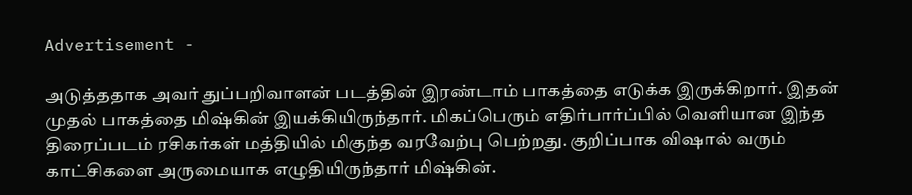Advertisement -

அடுத்ததாக அவர் துப்பறிவாளன் படத்தின் இரண்டாம் பாகத்தை எடுக்க இருக்கிறார். இதன் முதல் பாகத்தை மிஷ்கின் இயக்கியிருந்தார். மிகப்பெரும் எதிர்பார்ப்பில் வெளியான இந்த திரைப்படம் ரசிகர்கள் மத்தியில் மிகுந்த வரவேற்பு பெற்றது. குறிப்பாக விஷால் வரும் காட்சிகளை அருமையாக எழுதியிருந்தார் மிஷ்கின்.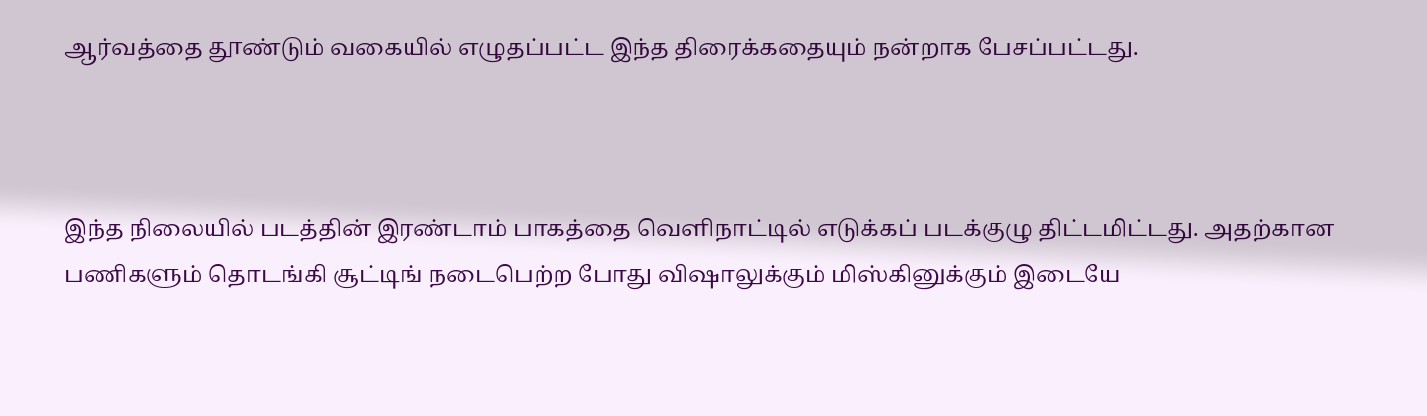ஆர்வத்தை தூண்டும் வகையில் எழுதப்பட்ட இந்த திரைக்கதையும் நன்றாக பேசப்பட்டது.



இந்த நிலையில் படத்தின் இரண்டாம் பாகத்தை வெளிநாட்டில் எடுக்கப் படக்குழு திட்டமிட்டது. அதற்கான பணிகளும் தொடங்கி சூட்டிங் நடைபெற்ற போது விஷாலுக்கும் மிஸ்கினுக்கும் இடையே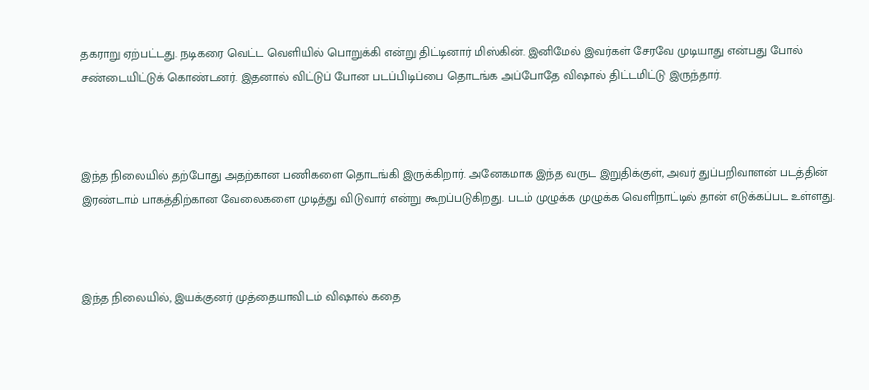தகராறு ஏற்பட்டது. நடிகரை வெட்ட வெளியில் பொறுக்கி என்று திட்டினார் மிஸ்கின். இனிமேல் இவர்கள் சேரவே முடியாது என்பது போல் சண்டையிட்டுக் கொண்டனர். இதனால் விட்டுப் போன படப்பிடிப்பை தொடங்க அப்போதே விஷால் திட்டமிட்டு இருந்தார்.



இந்த நிலையில் தற்போது அதற்கான பணிகளை தொடங்கி இருக்கிறார். அனேகமாக இந்த வருட இறுதிக்குள், அவர் துப்பறிவாளன் படத்தின் இரண்டாம் பாகத்திற்கான வேலைகளை முடித்து விடுவார் என்று கூறப்படுகிறது. படம் முழுக்க முழுக்க வெளிநாட்டில் தான் எடுக்கப்பட உள்ளது.



இந்த நிலையில், இயக்குனர் முத்தையாவிடம் விஷால் கதை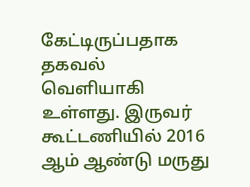கேட்டிருப்பதாக தகவல் வெளியாகி உள்ளது. இருவர் கூட்டணியில் 2016 ஆம் ஆண்டு மருது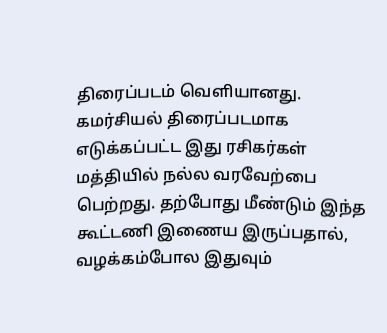திரைப்படம் வெளியானது. கமர்சியல் திரைப்படமாக எடுக்கப்பட்ட இது ரசிகர்கள் மத்தியில் நல்ல வரவேற்பை பெற்றது. தற்போது மீண்டும் இந்த கூட்டணி இணைய இருப்பதால், வழக்கம்போல இதுவும்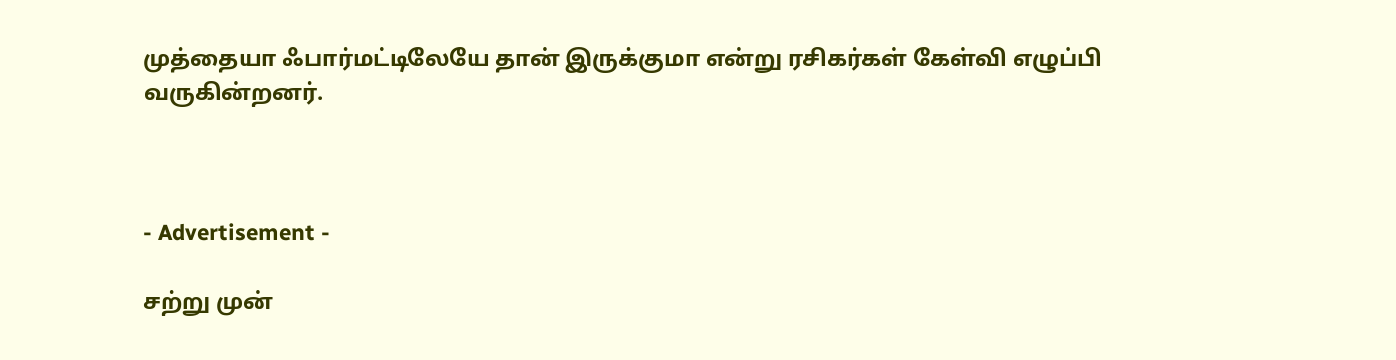முத்தையா ஃபார்மட்டிலேயே தான் இருக்குமா என்று ரசிகர்கள் கேள்வி எழுப்பி வருகின்றனர்.



- Advertisement -

சற்று முன்